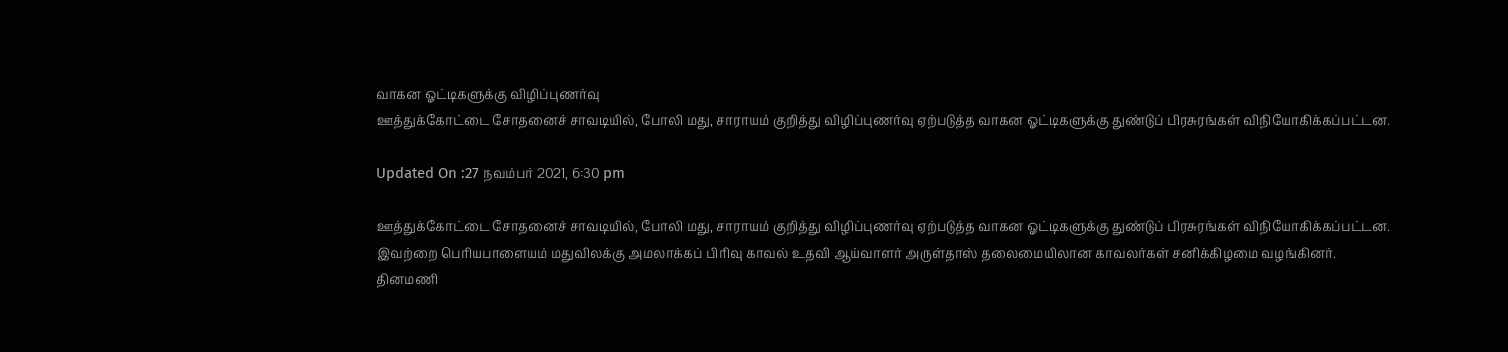வாகன ஓட்டிகளுக்கு விழிப்புணர்வு
ஊத்துக்கோட்டை சோதனைச் சாவடியில், போலி மது, சாராயம் குறித்து விழிப்புணர்வு ஏற்படுத்த வாகன ஓட்டிகளுக்கு துண்டுப் பிரசுரங்கள் விநியோகிக்கப்பட்டன.

Updated On :27 நவம்பர் 2021, 6:30 pm

ஊத்துக்கோட்டை சோதனைச் சாவடியில், போலி மது, சாராயம் குறித்து விழிப்புணர்வு ஏற்படுத்த வாகன ஓட்டிகளுக்கு துண்டுப் பிரசுரங்கள் விநியோகிக்கப்பட்டன.
இவற்றை பெரியபாளையம் மதுவிலக்கு அமலாக்கப் பிரிவு காவல் உதவி ஆய்வாளர் அருள்தாஸ் தலைமையிலான காவலர்கள் சனிக்கிழமை வழங்கினர்.
தினமணி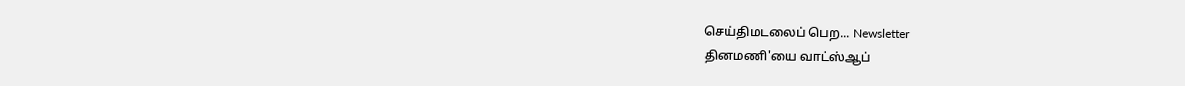செய்திமடலைப் பெற... Newsletter
தினமணி'யை வாட்ஸ்ஆப்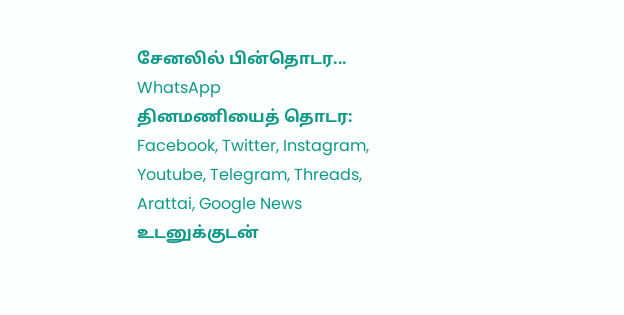சேனலில் பின்தொடர... WhatsApp
தினமணியைத் தொடர: Facebook, Twitter, Instagram, Youtube, Telegram, Threads, Arattai, Google News
உடனுக்குடன்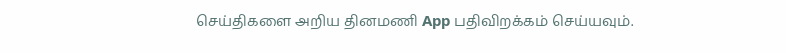செய்திகளை அறிய தினமணி App பதிவிறக்கம் செய்யவும்.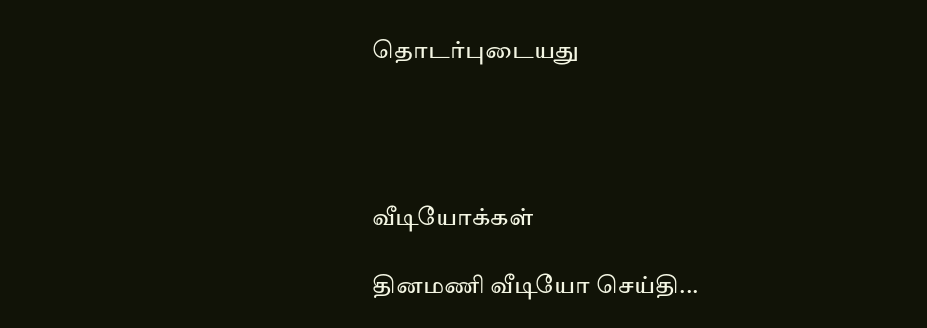தொடர்புடையது




வீடியோக்கள்

தினமணி வீடியோ செய்தி...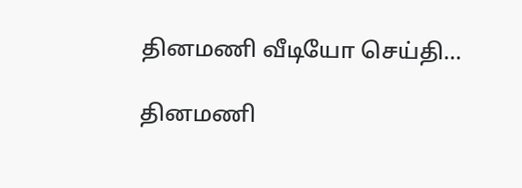தினமணி வீடியோ செய்தி...

தினமணி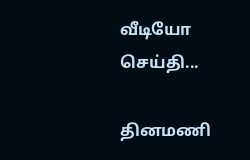வீடியோ செய்தி...

தினமணி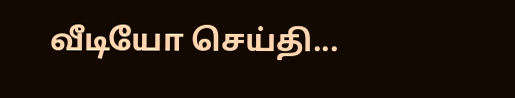வீடியோ செய்தி...